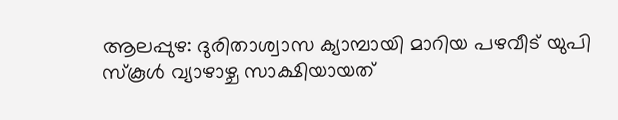ആലപ്പുഴ: ദുരിതാശ്വാസ ക്യാമ്പായി മാറിയ പഴവീട് യുപി സ്കൂൾ വ്യാഴാഴ്ച സാക്ഷിയായത്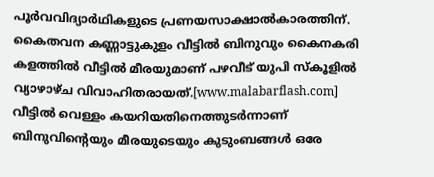പൂർവവിദ്യാർഥികളുടെ പ്രണയസാക്ഷാൽകാരത്തിന്. കൈതവന കണ്ണാട്ടുകുളം വീട്ടിൽ ബിനുവും കൈനകരി കളത്തിൽ വീട്ടിൽ മീരയുമാണ് പഴവീട് യുപി സ്കൂളിൽ വ്യാഴാഴ്ച വിവാഹിതരായത്.[www.malabarflash.com]
വീട്ടിൽ വെള്ളം കയറിയതിനെത്തുടർന്നാണ് ബിനുവിന്റെയും മീരയുടെയും കുടുംബങ്ങൾ ഒരേ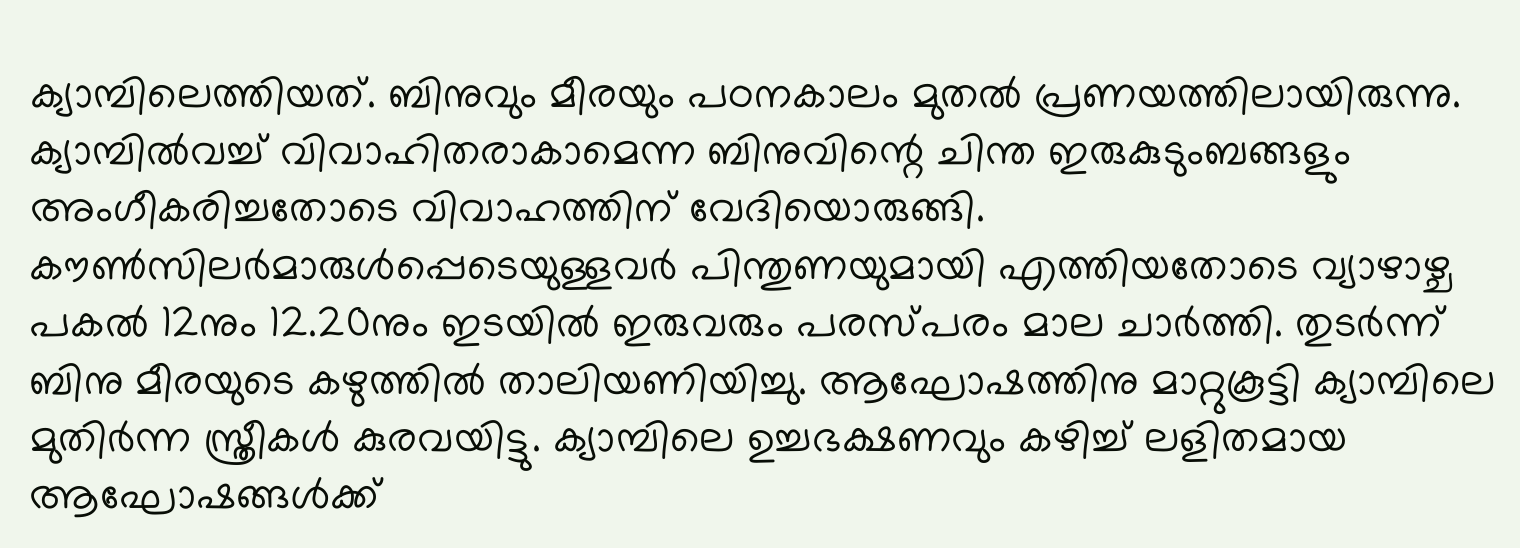ക്യാമ്പിലെത്തിയത്. ബിനുവും മീരയും പഠനകാലം മുതൽ പ്രണയത്തിലായിരുന്നു. ക്യാമ്പിൽവച്ച് വിവാഹിതരാകാമെന്ന ബിനുവിന്റെ ചിന്ത ഇരുകുടുംബങ്ങളും അംഗീകരിച്ചതോടെ വിവാഹത്തിന് വേദിയൊരുങ്ങി.
കൗൺസിലർമാരുൾപ്പെടെയുള്ളവർ പിന്തുണയുമായി എത്തിയതോടെ വ്യാഴാഴ്ച പകൽ 12നും 12.20നും ഇടയിൽ ഇരുവരും പരസ്പരം മാല ചാർത്തി. തുടർന്ന് ബിനു മീരയുടെ കഴുത്തിൽ താലിയണിയിച്ചു. ആഘോഷത്തിനു മാറ്റുകൂട്ടി ക്യാമ്പിലെ മുതിർന്ന സ്ത്രീകൾ കുരവയിട്ടു. ക്യാമ്പിലെ ഉച്ചഭക്ഷണവും കഴിച്ച് ലളിതമായ ആഘോഷങ്ങൾക്ക്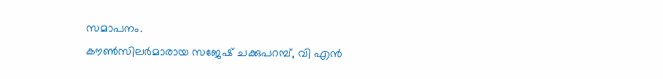സമാപനം.
കൗൺസിലർമാരായ സജേഷ് ചക്കുപറമ്പ്, വി എൻ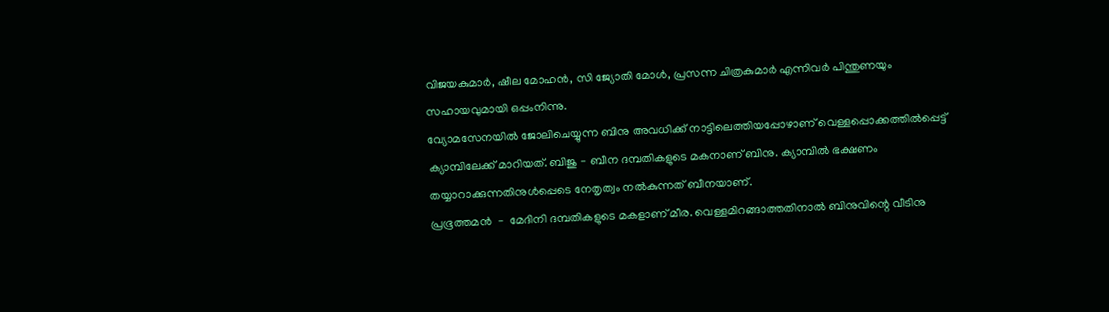വിജയകുമാർ, ഷീല മോഹൻ, സി ജ്യോതി മോൾ, പ്രസന്ന ചിത്രകുമാർ എന്നിവർ പിന്തുണയും സഹായവുമായി ഒപ്പംനിന്നു.
വ്യോമസേനയിൽ ജോലിചെയ്യുന്ന ബിനു അവധിക്ക് നാട്ടിലെത്തിയപ്പോഴാണ് വെള്ളപ്പൊക്കത്തിൽപ്പെട്ട് ക്യാമ്പിലേക്ക് മാറിയത്. ബിജു﹣ബീന ദമ്പതികളുടെ മകനാണ് ബിനു. ക്യാമ്പിൽ ഭക്ഷണം തയ്യാറാക്കുന്നതിനുൾപ്പെടെ നേതൃത്വം നൽകുന്നത് ബീനയാണ്.
പ്രഭൂത്തമൻ ﹣ മേദിനി ദമ്പതികളുടെ മകളാണ് മീര. വെള്ളമിറങ്ങാത്തതിനാൽ ബിനുവിന്റെ വീടിനു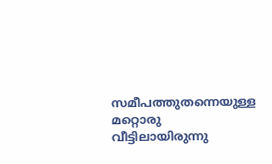സമീപത്തുതന്നെയുള്ള മറ്റൊരു വീട്ടിലായിരുന്നു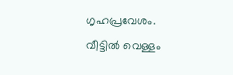ഗൃഹപ്രവേശം.
വീട്ടിൽ വെള്ളം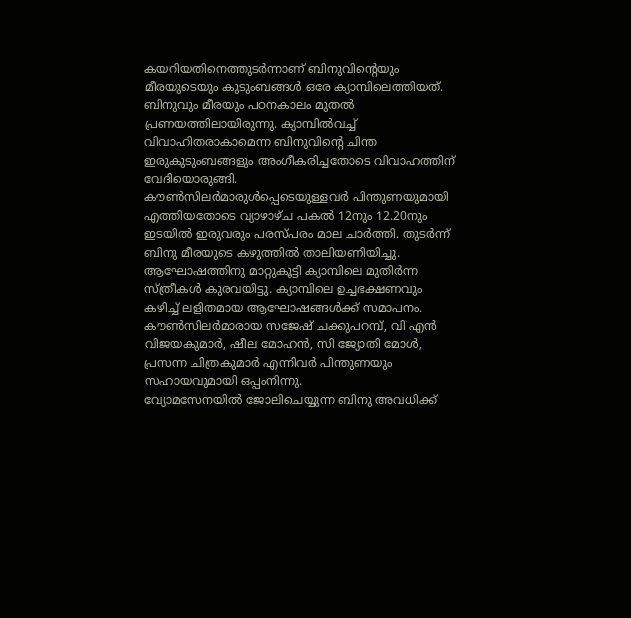കയറിയതിനെത്തുടർന്നാണ് ബിനുവിന്റെയും മീരയുടെയും കുടുംബങ്ങൾ ഒരേ ക്യാമ്പിലെത്തിയത്. ബിനുവും മീരയും പഠനകാലം മുതൽ പ്രണയത്തിലായിരുന്നു. ക്യാമ്പിൽവച്ച് വിവാഹിതരാകാമെന്ന ബിനുവിന്റെ ചിന്ത ഇരുകുടുംബങ്ങളും അംഗീകരിച്ചതോടെ വിവാഹത്തിന് വേദിയൊരുങ്ങി.
കൗൺസിലർമാരുൾപ്പെടെയുള്ളവർ പിന്തുണയുമായി എത്തിയതോടെ വ്യാഴാഴ്ച പകൽ 12നും 12.20നും ഇടയിൽ ഇരുവരും പരസ്പരം മാല ചാർത്തി. തുടർന്ന് ബിനു മീരയുടെ കഴുത്തിൽ താലിയണിയിച്ചു. ആഘോഷത്തിനു മാറ്റുകൂട്ടി ക്യാമ്പിലെ മുതിർന്ന സ്ത്രീകൾ കുരവയിട്ടു. ക്യാമ്പിലെ ഉച്ചഭക്ഷണവും കഴിച്ച് ലളിതമായ ആഘോഷങ്ങൾക്ക് സമാപനം.
കൗൺസിലർമാരായ സജേഷ് ചക്കുപറമ്പ്, വി എൻ വിജയകുമാർ, ഷീല മോഹൻ, സി ജ്യോതി മോൾ, പ്രസന്ന ചിത്രകുമാർ എന്നിവർ പിന്തുണയും സഹായവുമായി ഒപ്പംനിന്നു.
വ്യോമസേനയിൽ ജോലിചെയ്യുന്ന ബിനു അവധിക്ക്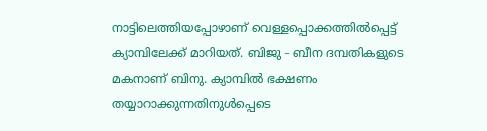നാട്ടിലെത്തിയപ്പോഴാണ് വെള്ളപ്പൊക്കത്തിൽപ്പെട്ട് ക്യാമ്പിലേക്ക് മാറിയത്. ബിജു﹣ബീന ദമ്പതികളുടെ മകനാണ് ബിനു. ക്യാമ്പിൽ ഭക്ഷണം തയ്യാറാക്കുന്നതിനുൾപ്പെടെ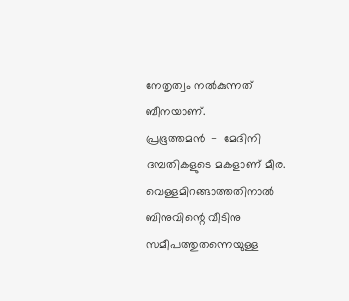നേതൃത്വം നൽകുന്നത് ബീനയാണ്.
പ്രഭൂത്തമൻ ﹣ മേദിനി ദമ്പതികളുടെ മകളാണ് മീര. വെള്ളമിറങ്ങാത്തതിനാൽ ബിനുവിന്റെ വീടിനു സമീപത്തുതന്നെയുള്ള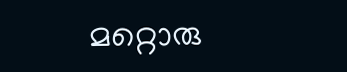മറ്റൊരു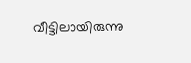വീട്ടിലായിരുന്നു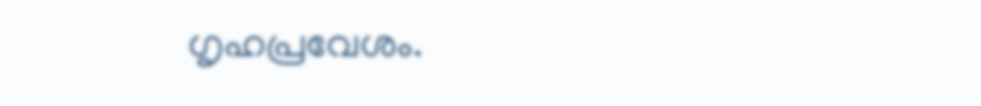ഗൃഹപ്രവേശം.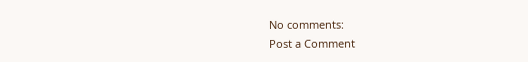No comments:
Post a Comment